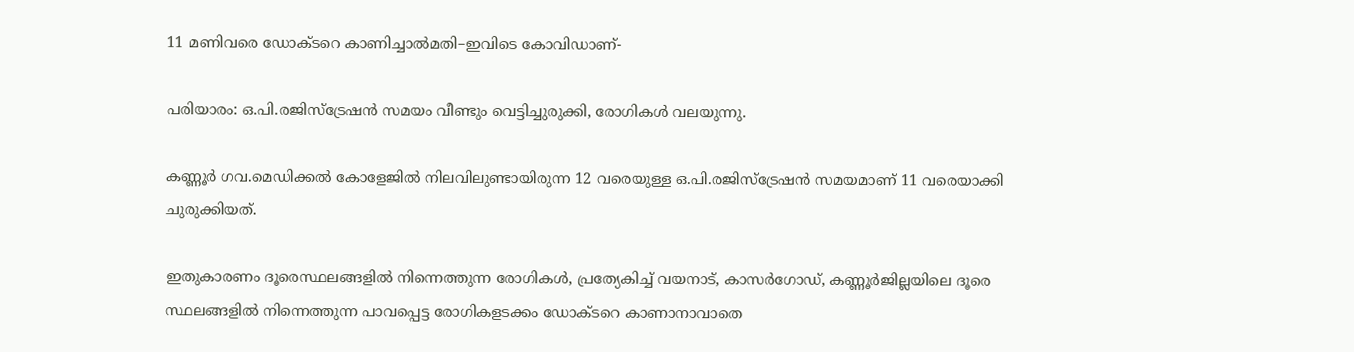11 മണിവരെ ഡോക്ടറെ കാണിച്ചാല്‍മതി–ഇവിടെ കോവിഡാണ്-

പരിയാരം: ഒ.പി.രജിസ്‌ട്രേഷന്‍ സമയം വീണ്ടും വെട്ടിച്ചുരുക്കി, രോഗികള്‍ വലയുന്നു.

കണ്ണൂര്‍ ഗവ.മെഡിക്കല്‍ കോളേജില്‍ നിലവിലുണ്ടായിരുന്ന 12 വരെയുള്ള ഒ.പി.രജിസ്‌ട്രേഷന്‍ സമയമാണ് 11 വരെയാക്കി ചുരുക്കിയത്.

ഇതുകാരണം ദൂരെസ്ഥലങ്ങളില്‍ നിന്നെത്തുന്ന രോഗികള്‍, പ്രത്യേകിച്ച് വയനാട്, കാസര്‍ഗോഡ്, കണ്ണൂര്‍ജില്ലയിലെ ദൂരെ സ്ഥലങ്ങളില്‍ നിന്നെത്തുന്ന പാവപ്പെട്ട രോഗികളടക്കം ഡോക്ടറെ കാണാനാവാതെ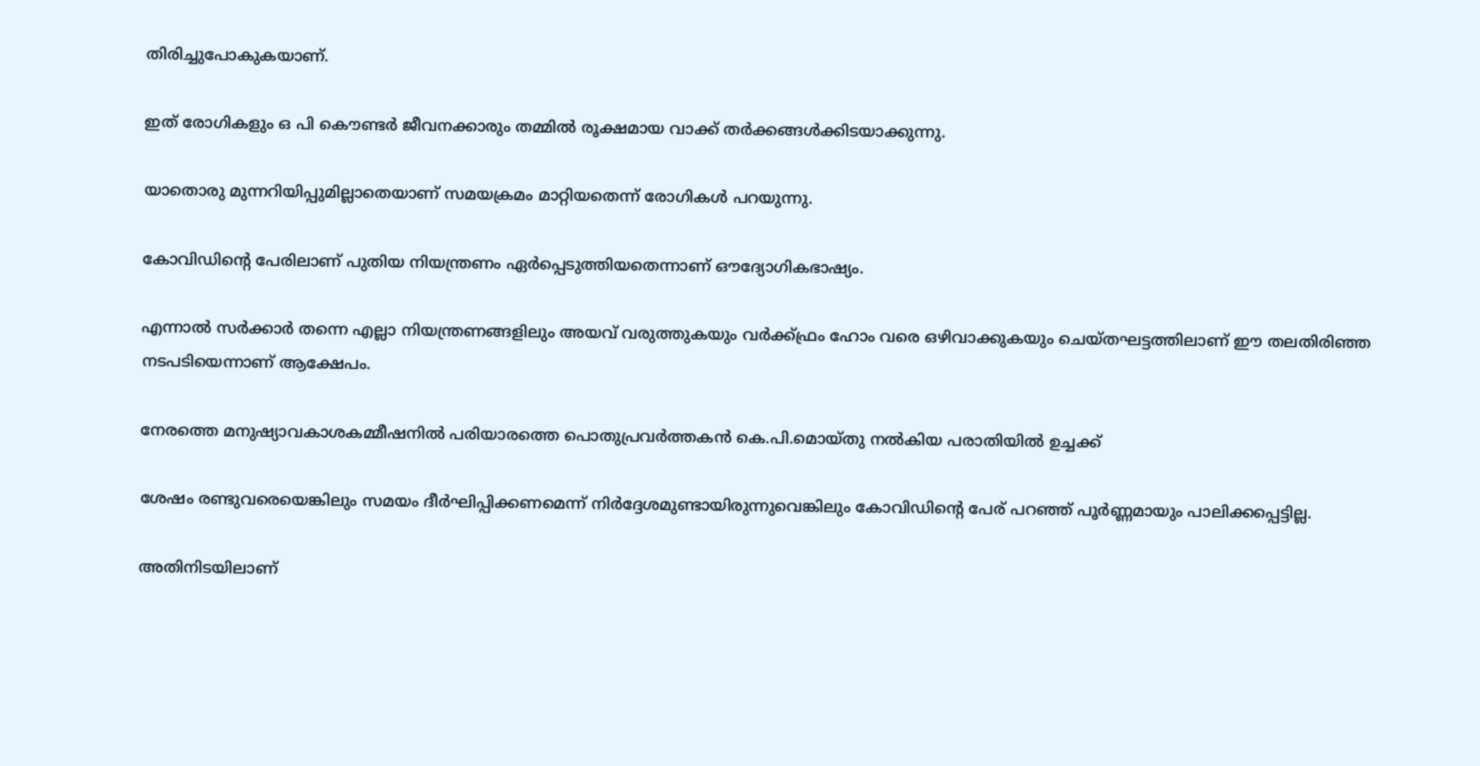തിരിച്ചുപോകുകയാണ്.

ഇത് രോഗികളും ഒ പി കൌണ്ടര്‍ ജീവനക്കാരും തമ്മില്‍ രൂക്ഷമായ വാക്ക് തര്‍ക്കങ്ങള്‍ക്കിടയാക്കുന്നു.

യാതൊരു മുന്നറിയിപ്പുമില്ലാതെയാണ് സമയക്രമം മാറ്റിയതെന്ന് രോഗികള്‍ പറയുന്നു.

കോവിഡിന്റെ പേരിലാണ് പുതിയ നിയന്ത്രണം ഏര്‍പ്പെടുത്തിയതെന്നാണ് ഔദ്യോഗികഭാഷ്യം.

എന്നാല്‍ സര്‍ക്കാര്‍ തന്നെ എല്ലാ നിയന്ത്രണങ്ങളിലും അയവ് വരുത്തുകയും വര്‍ക്ക്ഫ്രം ഹോം വരെ ഒഴിവാക്കുകയും ചെയ്തഘട്ടത്തിലാണ് ഈ തലതിരിഞ്ഞ നടപടിയെന്നാണ് ആക്ഷേപം.

നേരത്തെ മനുഷ്യാവകാശകമ്മീഷനില്‍ പരിയാരത്തെ പൊതുപ്രവര്‍ത്തകന്‍ കെ.പി.മൊയ്തു നല്‍കിയ പരാതിയില്‍ ഉച്ചക്ക്

ശേഷം രണ്ടുവരെയെങ്കിലും സമയം ദീര്‍ഘിപ്പിക്കണമെന്ന് നിര്‍ദ്ദേശമുണ്ടായിരുന്നുവെങ്കിലും കോവിഡിന്റെ പേര് പറഞ്ഞ് പൂര്‍ണ്ണമായും പാലിക്കപ്പെട്ടില്ല.

അതിനിടയിലാണ്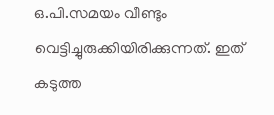ഒ.പി.സമയം വീണ്ടും വെട്ടിച്ചുരുക്കിയിരിക്കുന്നത്. ഇത് കടുത്ത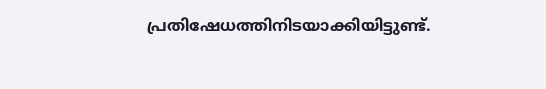പ്രതിഷേധത്തിനിടയാക്കിയിട്ടുണ്ട്.